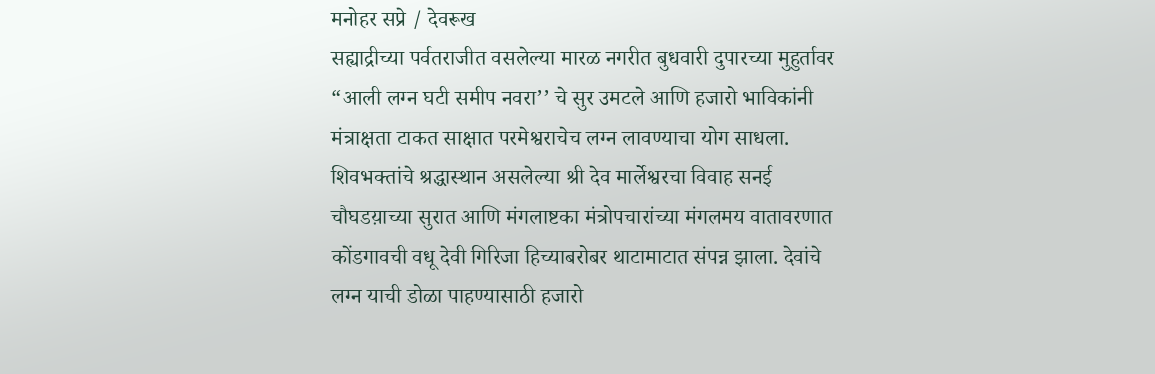मनोहर सप्रे / देवरूख
सह्याद्रीच्या पर्वतराजीत वसलेल्या मारळ नगरीत बुधवारी दुपारच्या मुहुर्तावर “आली लग्न घटी समीप नवरा’’ चे सुर उमटले आणि हजारो भाविकांनी मंत्राक्षता टाकत साक्षात परमेश्वराचेच लग्न लावण्याचा योग साधला. शिवभक्तांचे श्रद्धास्थान असलेल्या श्री देव मार्लेश्वरचा विवाह सनई चौघडय़ाच्या सुरात आणि मंगलाष्टका मंत्रोपचारांच्या मंगलमय वातावरणात कोंडगावची वधू देवी गिरिजा हिच्याबरोबर थाटामाटात संपन्न झाला. देवांचे लग्न याची डोळा पाहण्यासाठी हजारो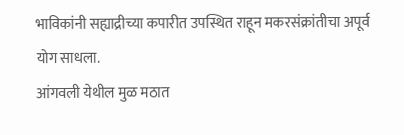भाविकांनी सह्याद्रीच्या कपारीत उपस्थित राहून मकरसंक्रांतीचा अपूर्व योग साधला.
आंगवली येथील मुळ मठात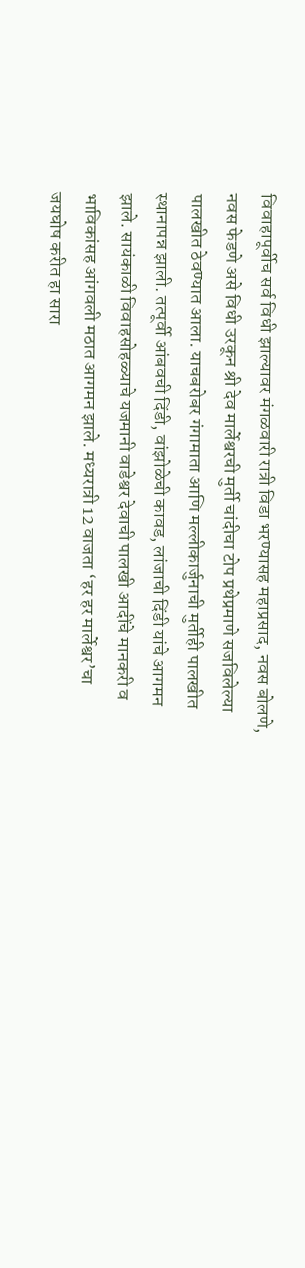विवाहापूर्वीच सर्व विधी झाल्यावर मंगळवारी रात्री विडा भरण्यासह महाप्रसाद, नवस बोलणे, नवस फेडणे असे विधी उरकून श्री देव मार्लेश्वरची मुर्ती चांदीचा टोप प्रथेप्रमाणे सजविलेल्या पालखीत ठेवण्यात आला. याचबरोबर गंगामाता आणि मल्लीकार्जुनाची मुर्तीही पालखीत स्थानापन्न झाली. तत्पूर्वी आंबवची दिंडी, वांझोळेची कावड, लांजाची दिंडी यांचे आगमन झाले. सायंकाळी विवाहसोहळ्याचे यजमानी वाडेश्वर देवाची पालखी आदींचे मानकरी व भाविकांसह आंगवली मठात आगमन झाले. मध्यरात्री 12 वाजता ‘हर हर मार्लेश्वर’चा जयघोष करीत हा सारा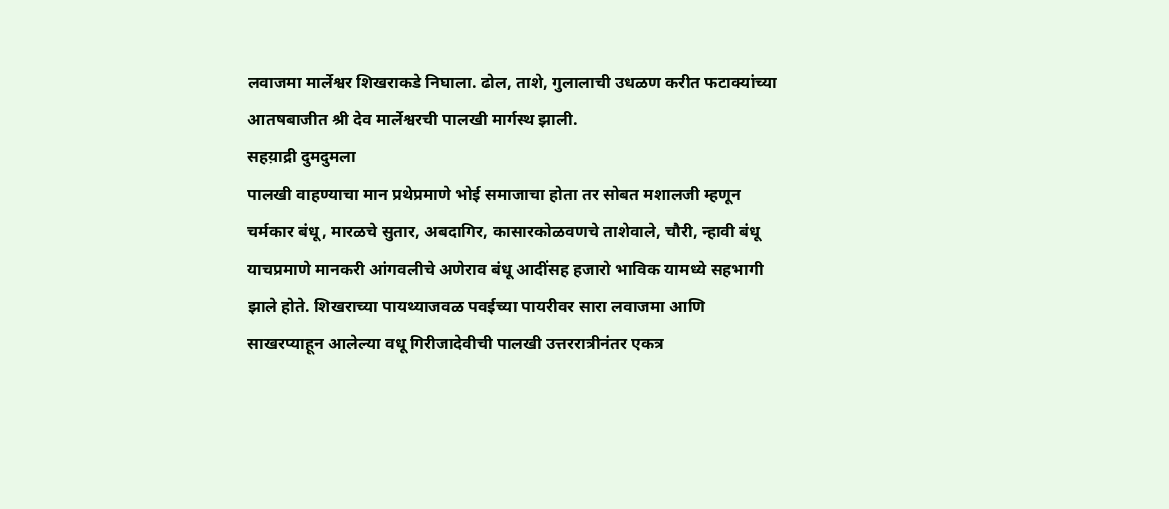लवाजमा मार्लेश्वर शिखराकडे निघाला. ढोल, ताशे, गुलालाची उधळण करीत फटाक्यांच्या आतषबाजीत श्री देव मार्लेश्वरची पालखी मार्गस्थ झाली.
सहय़ाद्री दुमदुमला
पालखी वाहण्याचा मान प्रथेप्रमाणे भोई समाजाचा होता तर सोबत मशालजी म्हणून चर्मकार बंधू, मारळचे सुतार, अबदागिर, कासारकोळवणचे ताशेवाले, चौरी, न्हावी बंधू याचप्रमाणे मानकरी आंगवलीचे अणेराव बंधू आदींसह हजारो भाविक यामध्ये सहभागी झाले होते. शिखराच्या पायथ्याजवळ पवईच्या पायरीवर सारा लवाजमा आणि साखरप्याहून आलेल्या वधू गिरीजादेवीची पालखी उत्तररात्रीनंतर एकत्र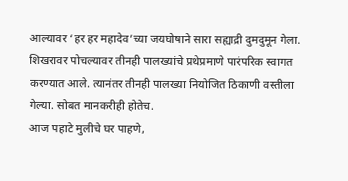आल्यावर ‘हर हर महादेव’च्या जयघोषाने सारा सह्याद्री दुमदुमून गेला. शिखरावर पोचल्यावर तीनही पालख्यांचे प्रथेप्रमाणे पारंपरिक स्वागत करण्यात आले. त्यानंतर तीनही पालख्या नियोजित ठिकाणी वस्तीला गेल्या. सोबत मानकरीही होतेच.
आज पहाटे मुलीचे घर पाहणे,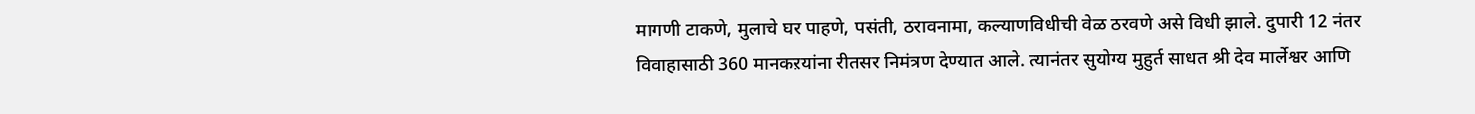मागणी टाकणे, मुलाचे घर पाहणे, पसंती, ठरावनामा, कल्याणविधीची वेळ ठरवणे असे विधी झाले. दुपारी 12 नंतर विवाहासाठी 360 मानकऱयांना रीतसर निमंत्रण देण्यात आले. त्यानंतर सुयोग्य मुहुर्त साधत श्री देव मार्लेश्वर आणि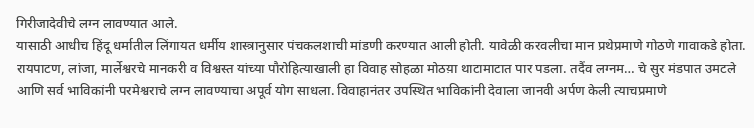गिरीजादेवीचे लग्न लावण्यात आले.
यासाठी आधीच हिंदू धर्मातील लिंगायत धर्मीय शास्त्रानुसार पंचकलशाची मांडणी करण्यात आली होती. यावेळी करवलीचा मान प्रथेप्रमाणे गोठणे गावाकडे होता. रायपाटण, लांजा, मार्लेश्वरचे मानकरी व विश्वस्त यांच्या पौरोहित्याखाली हा विवाह सोहळा मोठय़ा थाटामाटात पार पडला. तदैंव लग्नम… चे सुर मंडपात उमटले आणि सर्व भाविकांनी परमेश्वराचे लग्न लावण्याचा अपूर्व योग साधला. विवाहानंतर उपस्थित भाविकांनी देवाला जानवी अर्पण केली त्याचप्रमाणे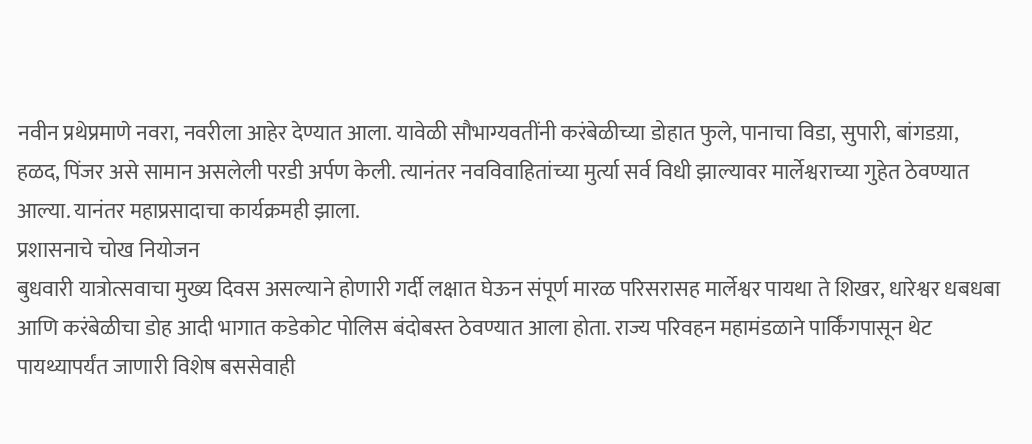नवीन प्रथेप्रमाणे नवरा, नवरीला आहेर देण्यात आला. यावेळी सौभाग्यवतींनी करंबेळीच्या डोहात फुले, पानाचा विडा, सुपारी, बांगडय़ा, हळद, पिंजर असे सामान असलेली परडी अर्पण केली. त्यानंतर नवविवाहितांच्या मुर्त्या सर्व विधी झाल्यावर मार्लेश्वराच्या गुहेत ठेवण्यात आल्या. यानंतर महाप्रसादाचा कार्यक्रमही झाला.
प्रशासनाचे चोख नियोजन
बुधवारी यात्रोत्सवाचा मुख्य दिवस असल्याने होणारी गर्दी लक्षात घेऊन संपूर्ण मारळ परिसरासह मार्लेश्वर पायथा ते शिखर, धारेश्वर धबधबा आणि करंबेळीचा डोह आदी भागात कडेकोट पोलिस बंदोबस्त ठेवण्यात आला होता. राज्य परिवहन महामंडळाने पार्किंगपासून थेट पायथ्यापर्यंत जाणारी विशेष बससेवाही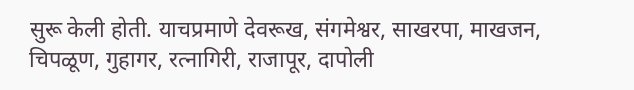सुरू केली होती. याचप्रमाणे देवरूख, संगमेश्वर, साखरपा, माखजन, चिपळूण, गुहागर, रत्नागिरी, राजापूर, दापोली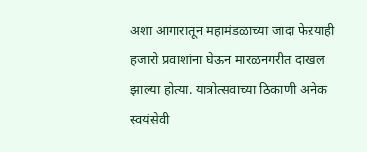अशा आगारातून महामंडळाच्या जादा फेऱयाही हजारो प्रवाशांना घेऊन मारळनगरीत दाखल झाल्या होत्या. यात्रोत्सवाच्या ठिकाणी अनेक स्वयंसेवी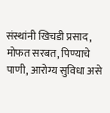संस्थांनी खिचडी प्रसाद, मोफत सरबत, पिण्याचे पाणी, आरोग्य सुविधा असे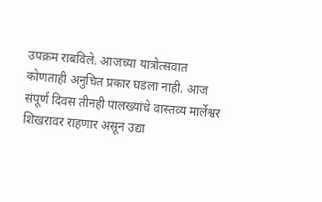उपक्रम राबविले. आजच्या यात्रोत्सवात कोणताही अनुचित प्रकार घडला नाही. आज संपूर्ण दिवस तीनही पालख्यांचे वास्तव्य मार्लेश्वर शिखरावर राहणार असून उद्या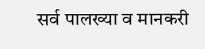सर्व पालख्या व मानकरी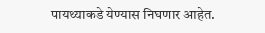पायथ्याकडे येण्यास निघणार आहेत.